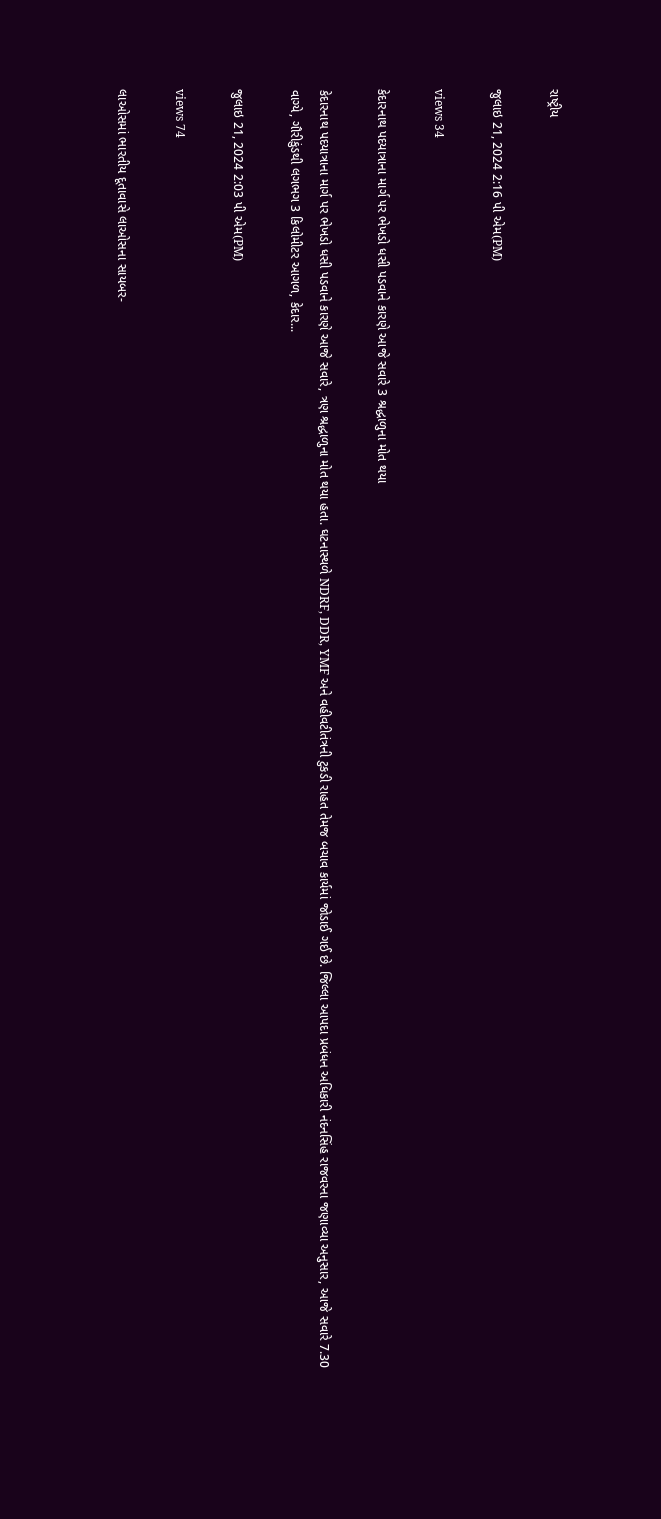રાષ્ટ્રીય

જુલાઇ 21, 2024 2:16 પી એમ(PM)

views 34

કેદારનાથ પદયાત્રાના માર્ગ પર ભેખડો ધસી પડવાને કારણે આજે સવારે 3 શ્રદ્ધાળુના મોત થયા

કેદારનાથ પદયાત્રાના માર્ગ પર ભેખડો ધસી પડવાને કારણે આજે સવારે, ત્રણ શ્રદ્ધાળુના મોત થયા હતા. ઘટનાસ્થળે NDRF, DDR, YMF અને વહીવટીતંત્રની ટુકડી રાહત તેમજ બચાવ કાર્યમાં જોડાઈ ગઈ છે. જિલ્લા આપદા પ્રબંધન અધિકારી નંદનસિંહ રાજવરના જણાવ્યા અનુસાર, આજે સવારે 7.30 વાગ્યે, ગૌરીકુંડથી લગભગ 3 કિલોમીટર આગળ, કેદાર...

જુલાઇ 21, 2024 2:03 પી એમ(PM)

views 74

લાઓસમાં ભારતીય દૂતાવાસે લાઓસના સાયબર-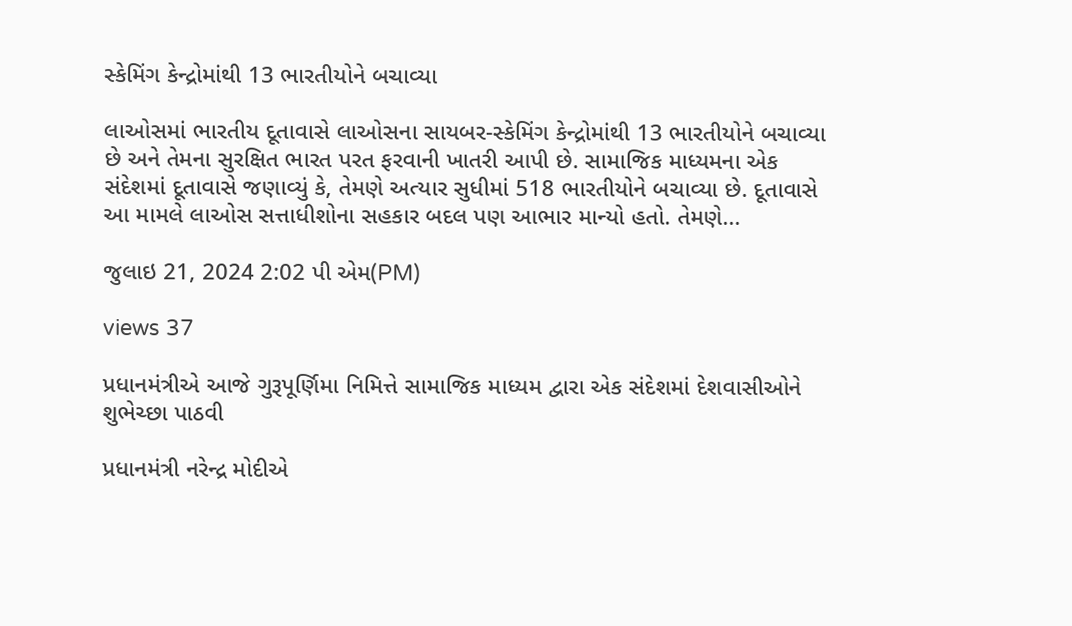સ્કેમિંગ કેન્દ્રોમાંથી 13 ભારતીયોને બચાવ્યા

લાઓસમાં ભારતીય દૂતાવાસે લાઓસના સાયબર-સ્કેમિંગ કેન્દ્રોમાંથી 13 ભારતીયોને બચાવ્યા છે અને તેમના સુરક્ષિત ભારત પરત ફરવાની ખાતરી આપી છે. સામાજિક માધ્યમના એક સંદેશમાં દૂતાવાસે જણાવ્યું કે, તેમણે અત્યાર સુધીમાં 518 ભારતીયોને બચાવ્યા છે. દૂતાવાસે આ મામલે લાઓસ સત્તાધીશોના સહકાર બદલ પણ આભાર માન્યો હતો. તેમણે...

જુલાઇ 21, 2024 2:02 પી એમ(PM)

views 37

પ્રધાનમંત્રીએ આજે ગુરૂપૂર્ણિમા નિમિત્તે સામાજિક માધ્યમ દ્વારા એક સંદેશમાં દેશવાસીઓને શુભેચ્છા પાઠવી

પ્રધાનમંત્રી નરેન્દ્ર મોદીએ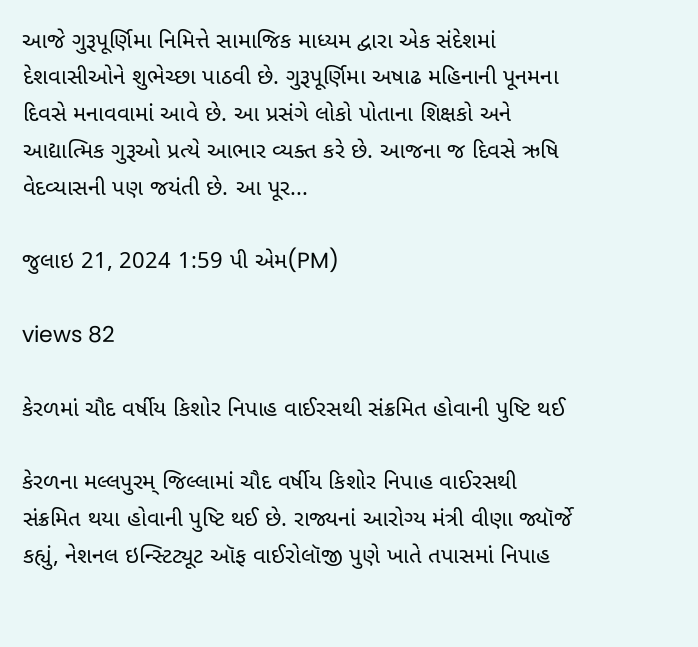આજે ગુરૂપૂર્ણિમા નિમિત્તે સામાજિક માધ્યમ દ્વારા એક સંદેશમાં દેશવાસીઓને શુભેચ્છા પાઠવી છે. ગુરૂપૂર્ણિમા અષાઢ મહિનાની પૂનમના દિવસે મનાવવામાં આવે છે. આ પ્રસંગે લોકો પોતાના શિક્ષકો અને આદ્યાત્મિક ગુરૂઓ પ્રત્યે આભાર વ્યક્ત કરે છે. આજના જ દિવસે ઋષિ વેદવ્યાસની પણ જયંતી છે. આ પૂર...

જુલાઇ 21, 2024 1:59 પી એમ(PM)

views 82

કેરળમાં ચૌદ વર્ષીય કિશોર નિપાહ વાઈરસથી સંક્રમિત હોવાની પુષ્ટિ થઈ

કેરળના મલ્લપુરમ્ જિલ્લામાં ચૌદ વર્ષીય કિશોર નિપાહ વાઈરસથી સંક્રમિત થયા હોવાની પુષ્ટિ થઈ છે. રાજ્યનાં આરોગ્ય મંત્રી વીણા જ્યૉર્જે કહ્યું, નેશનલ ઇન્સ્ટિટ્યૂટ ઑફ વાઈરોલૉજી પુણે ખાતે તપાસમાં નિપાહ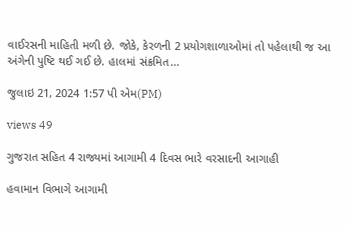વાઈરસની માહિતી મળી છે. જોકે, કેરળની 2 પ્રયોગશાળાઓમાં તો પહેલાથી જ આ અંગેની પુષ્ટિ થઈ ગઈ છે. હાલમાં સંક્રમિત...

જુલાઇ 21, 2024 1:57 પી એમ(PM)

views 49

ગુજરાત સહિત 4 રાજ્યમાં આગામી 4 દિવસ ભારે વરસાદની આગાહી

હવામાન વિભાગે આગામી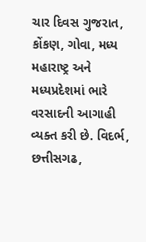ચાર દિવસ ગુજરાત, કોંકણ, ગોવા, મધ્ય મહારાષ્ટ્ર અને મધ્યપ્રદેશમાં ભારે વરસાદની આગાહી વ્યક્ત કરી છે. વિદર્ભ, છત્તીસગઢ,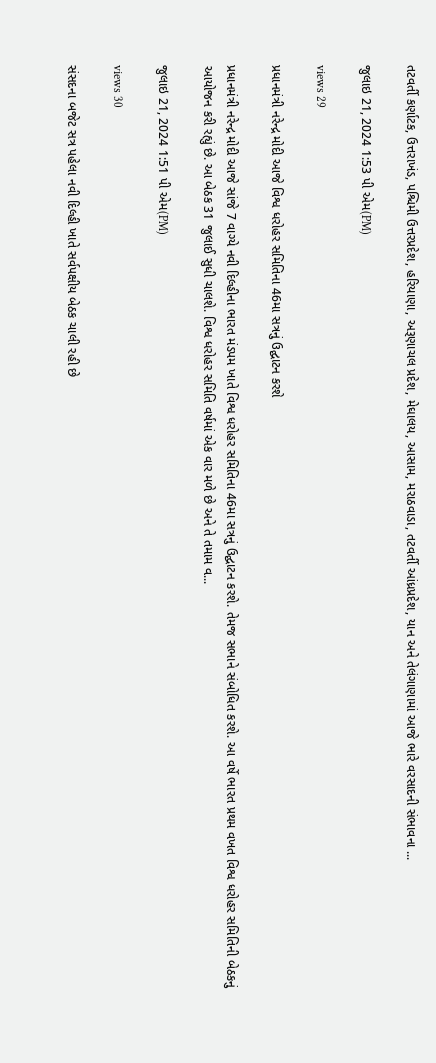તટવર્તી કર્ણાટક, ઉત્તરાખંડ, પશ્ચિમી ઉત્તરપ્રદેશ, હરિયાણા, અરૂણાચલ પ્રદેશ, મેઘાલય, આસામ, મરાઠવાડા, તટવર્તી આંધ્રપ્રદેશ, યાન અને તેલંગાણામાં આજે ભારે વરસાદની સંભાવના ...

જુલાઇ 21, 2024 1:53 પી એમ(PM)

views 29

પ્રધાનમંત્રી નરેન્દ્ર મોદી આજે વિશ્વ ધરોહર સમિતિના 46મા સત્રનું ઉદ્ઘાટન કરશે

પ્રધાનમંત્રી નરેન્દ્ર મોદી આજે સાંજે 7 વાગ્યે નવી દિલ્હીના ભારત મંડપમ ખાતે વિશ્વ ધરોહર સમિતિના 46મા સત્રનું ઉદ્ઘાટન કરશે. તેમજ સભાને સંબોધિત કરશે. આ વર્ષે ભારત પ્રથમ વખત વિશ્વ ધરોહર સમિતિની બેઠકનું આયોજન કરી રહ્યું છે. આ બેઠક 31 જુલાઈ સુધી ચાલશે. વિશ્વ ધરોહર સમિતિ વર્ષમાં એક વાર મળે છે અને તે તમામ વ...

જુલાઇ 21, 2024 1:51 પી એમ(PM)

views 30

સંસદના બજેટ સત્ર પહેલા નવી દિલ્હી ખાતે સર્વપક્ષીય બેઠક ચાલી રહી છે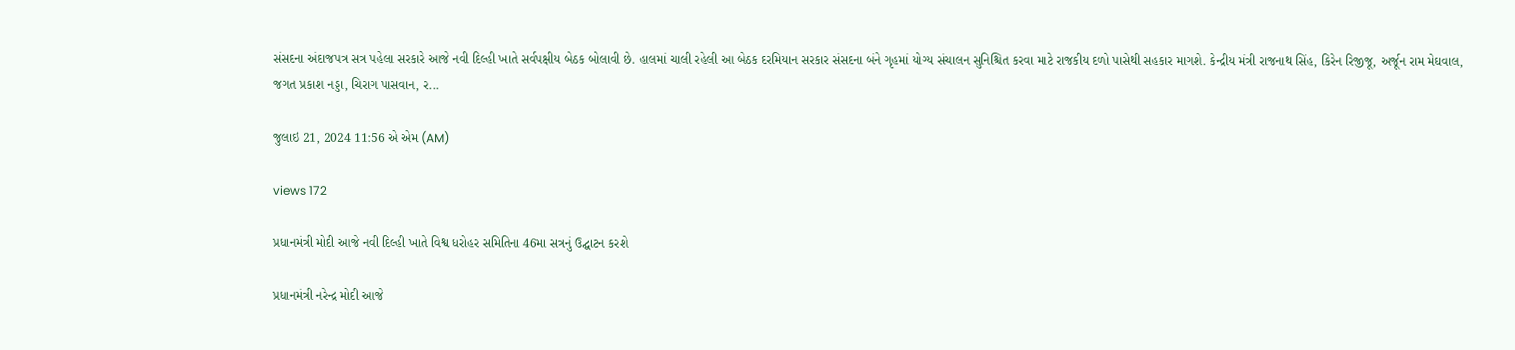સંસદના અંદાજપત્ર સત્ર પહેલા સરકારે આજે નવી દિલ્હી ખાતે સર્વપક્ષીય બેઠક બોલાવી છે. હાલમાં ચાલી રહેલી આ બેઠક દરમિયાન સરકાર સંસદના બંને ગૃહમાં યોગ્ય સંચાલન સુનિશ્ચિત કરવા માટે રાજકીય દળો પાસેથી સહકાર માગશે. કેન્દ્રીય મંત્રી રાજનાથ સિંહ, કિરેન રિજીજૂ, અર્જૂન રામ મેઘવાલ, જગત પ્રકાશ નડ્ડા, ચિરાગ પાસવાન, ર...

જુલાઇ 21, 2024 11:56 એ એમ (AM)

views 172

પ્રધાનમંત્રી મોદી આજે નવી દિલ્હી ખાતે વિશ્વ ધરોહર સમિતિના 46મા સત્રનું ઉદ્ઘાટન કરશે

પ્રધાનમંત્રી નરેન્દ્ર મોદી આજે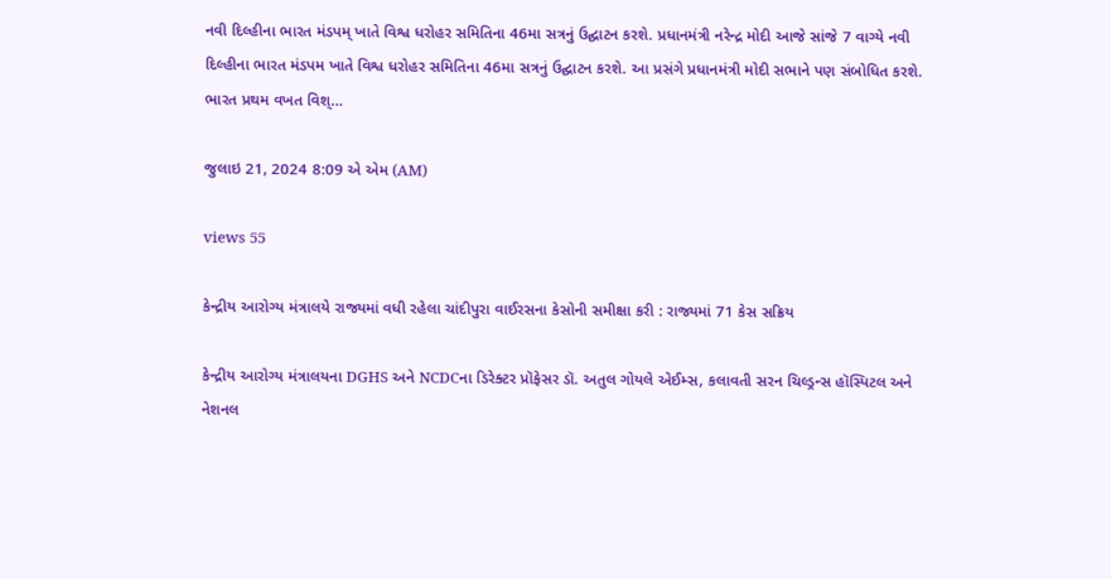નવી દિલ્હીના ભારત મંડપમ્ ખાતે વિશ્વ ધરોહર સમિતિના 46મા સત્રનું ઉદ્ઘાટન કરશે. પ્રધાનમંત્રી નરેન્દ્ર મોદી આજે સાંજે 7 વાગ્યે નવી દિલ્હીના ભારત મંડપમ ખાતે વિશ્વ ધરોહર સમિતિના 46મા સત્રનું ઉદ્ઘાટન કરશે. આ પ્રસંગે પ્રધાનમંત્રી મોદી સભાને પણ સંબોધિત કરશે. ભારત પ્રથમ વખત વિશ્...

જુલાઇ 21, 2024 8:09 એ એમ (AM)

views 55

કેન્દ્રીય આરોગ્ય મંત્રાલયે રાજ્યમાં વધી રહેલા ચાંદીપુરા વાઈરસના કેસોની સમીક્ષા કરી : રાજ્યમાં 71 કેસ સક્રિય

કેન્દ્રીય આરોગ્ય મંત્રાલયના DGHS અને NCDCના ડિરેક્ટર પ્રૉફેસર ડૉ. અતુલ ગોયલે એઈમ્સ, કલાવતી સરન ચિલ્ડ્રન્સ હૉસ્પિટલ અને નેશનલ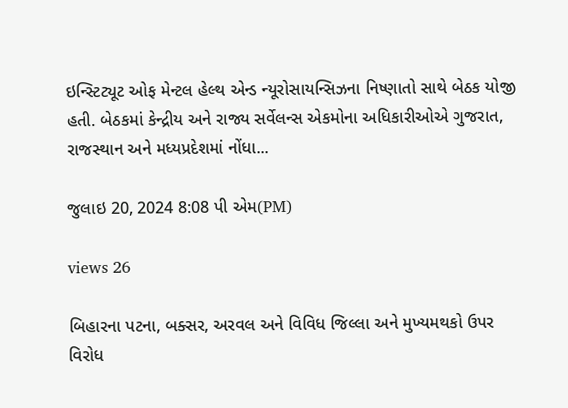ઇન્સ્ટિટ્યૂટ ઓફ મેન્ટલ હેલ્થ એન્ડ ન્યૂરોસાયન્સિઝના નિષ્ણાતો સાથે બેઠક યોજી હતી. બેઠકમાં કેન્દ્રીય અને રાજ્ય સર્વેલન્સ એકમોના અધિકારીઓએ ગુજરાત, રાજસ્થાન અને મધ્યપ્રદેશમાં નોંધા...

જુલાઇ 20, 2024 8:08 પી એમ(PM)

views 26

બિહારના પટના, બક્સર, અરવલ અને વિવિધ જિલ્લા અને મુખ્યમથકો ઉપર વિરોધ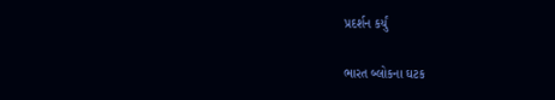પ્રદર્શન કર્યું

ભારત બ્લોકના ઘટક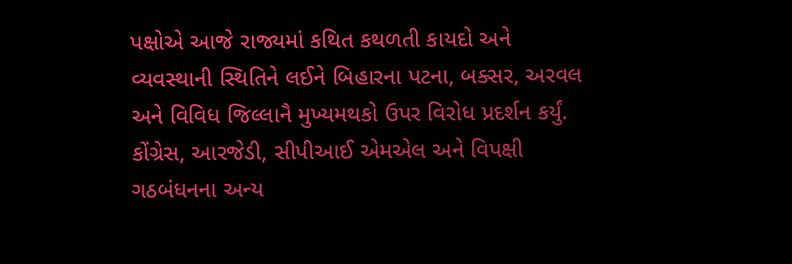પક્ષોએ આજે રાજ્યમાં કથિત કથળતી કાયદો અને વ્યવસ્થાની સ્થિતિને લઈને બિહારના પટના, બક્સર, અરવલ અને વિવિધ જિલ્લાનૈ મુખ્યમથકો ઉપર વિરોધ પ્રદર્શન કર્યું. કોંગ્રેસ, આરજેડી, સીપીઆઈ એમએલ અને વિપક્ષી ગઠબંધનના અન્ય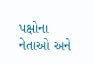પક્ષોના નેતાઓ અને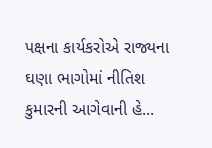પક્ષના કાર્યકરોએ રાજ્યના ઘણા ભાગોમાં નીતિશ કુમારની આગેવાની હે...